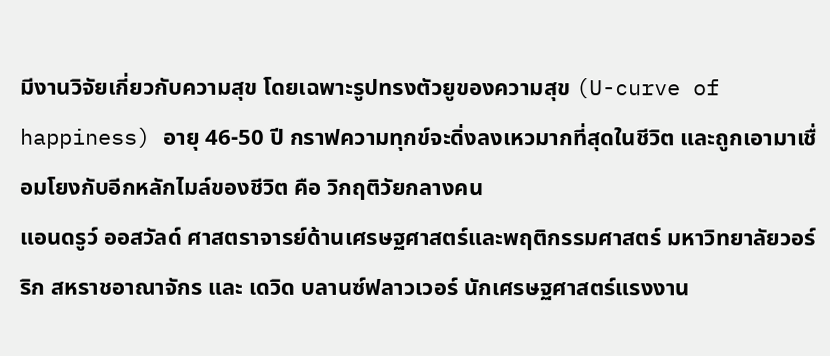มีงานวิจัยเกี่ยวกับความสุข โดยเฉพาะรูปทรงตัวยูของความสุข (U-curve of happiness) อายุ 46-50 ปี กราฟความทุกข์จะดิ่งลงเหวมากที่สุดในชีวิต และถูกเอามาเชื่อมโยงกับอีกหลักไมล์ของชีวิต คือ วิกฤติวัยกลางคน
แอนดรูว์ ออสวัลด์ ศาสตราจารย์ด้านเศรษฐศาสตร์และพฤติกรรมศาสตร์ มหาวิทยาลัยวอร์ริก สหราชอาณาจักร และ เดวิด บลานซ์ฟลาวเวอร์ นักเศรษฐศาสตร์แรงงาน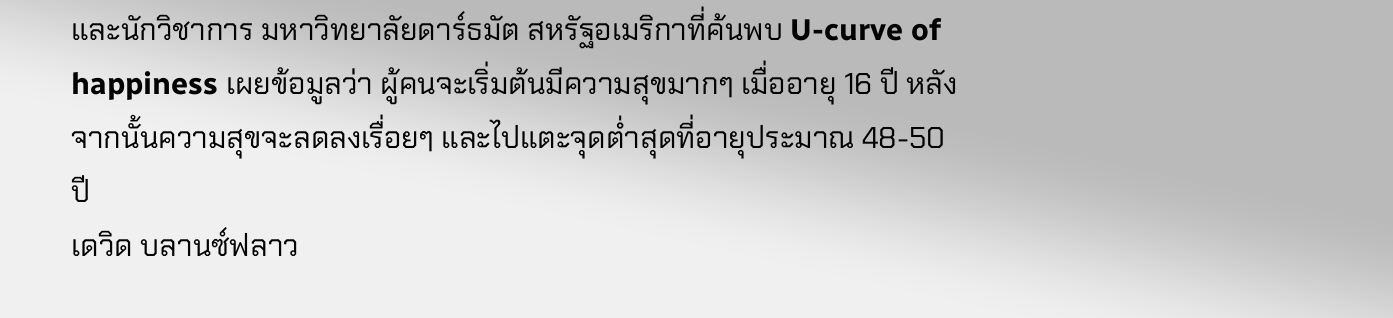และนักวิชาการ มหาวิทยาลัยดาร์ธมัต สหรัฐอเมริกาที่ค้นพบ U-curve of happiness เผยข้อมูลว่า ผู้คนจะเริ่มต้นมีความสุขมากๆ เมื่ออายุ 16 ปี หลังจากนั้นความสุขจะลดลงเรื่อยๆ และไปแตะจุดต่ำสุดที่อายุประมาณ 48-50 ปี
เดวิด บลานซ์ฟลาว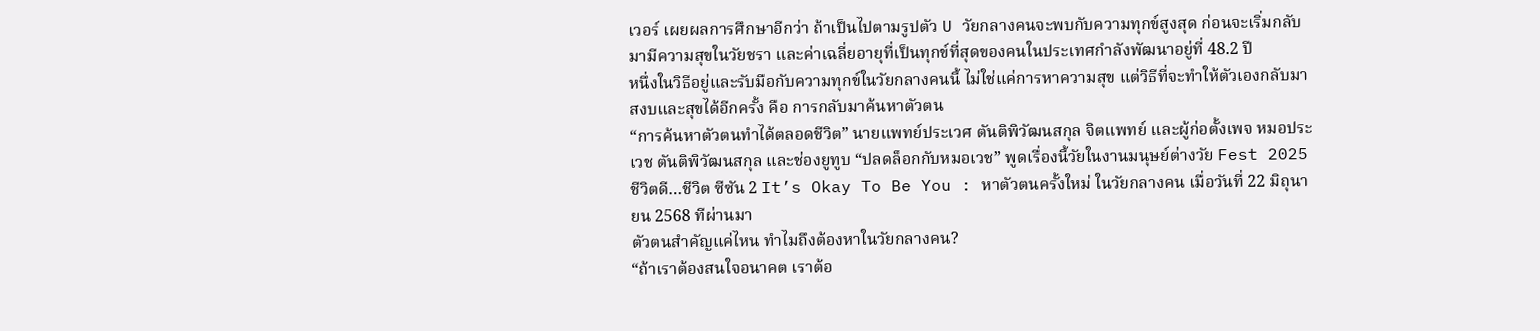เวอร์ เผยผลการศึกษาอีกว่า ถ้าเป็นไปตามรูปตัว U วัยกลางคนจะพบกับความทุกข์สูงสุด ก่อนจะเริ่มกลับมามีความสุขในวัยชรา และค่าเฉลี่ยอายุที่เป็นทุกข์ที่สุดของคนในประเทศกำลังพัฒนาอยู่ที่ 48.2 ปี
หนึ่งในวิธีอยู่และรับมือกับความทุกข์ในวัยกลางคนนี้ ไม่ใช่แค่การหาความสุข แต่วิธีที่จะทำให้ตัวเองกลับมาสงบและสุขได้อีกครั้ง คือ การกลับมาค้นหาตัวตน
“การค้นหาตัวตนทำได้ตลอดชีวิต” นายแพทย์ประเวศ ตันติพิวัฒนสกุล จิตแพทย์ และผู้ก่อตั้งเพจ หมอประเวช ตันติพิวัฒนสกุล และช่องยูทูบ “ปลดล็อกกับหมอเวช” พูดเรื่องนี้วัยในงานมนุษย์ต่างวัย Fest 2025 ชีวิตดี…ชีวิต ซีซัน 2 It’s Okay To Be You : หาตัวตนครั้งใหม่ ในวัยกลางคน เมื่อวันที่ 22 มิถุนายน 2568 ทีผ่านมา
ตัวตนสำคัญแค่ไหน ทำไมถึงต้องหาในวัยกลางคน?
“ถ้าเราต้องสนใจอนาคต เราต้อ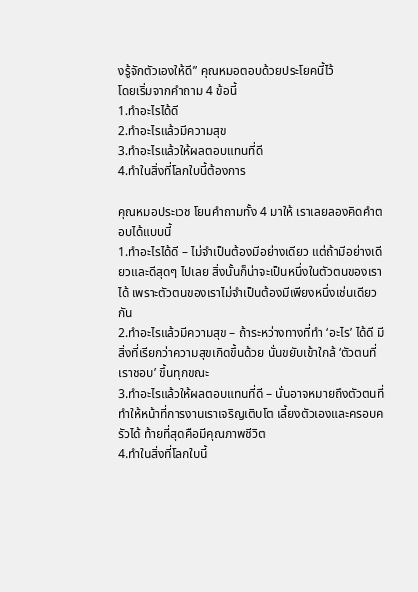งรู้จักตัวเองให้ดี” คุณหมอตอบด้วยประโยคนี้ไว้
โดยเริ่มจากคำถาม 4 ข้อนี้
1.ทำอะไรได้ดี
2.ทำอะไรแล้วมีความสุข
3.ทำอะไรแล้วให้ผลตอบแทนที่ดี
4.ทำในสิ่งที่โลกใบนี้ต้องการ

คุณหมอประเวช โยนคำถามทั้ง 4 มาให้ เราเลยลองคิดคำตอบได้แบบนี้
1.ทำอะไรได้ดี – ไม่จำเป็นต้องมีอย่างเดียว แต่ถ้ามีอย่างเดียวและดีสุดๆ ไปเลย สิ่งนั้นก็น่าจะเป็นหนึ่งในตัวตนของเราได้ เพราะตัวตนของเราไม่จำเป็นต้องมีเพียงหนึ่งเช่นเดียวกัน
2.ทำอะไรแล้วมีความสุข – ถ้าระหว่างทางที่ทำ ‘อะไร’ ได้ดี มีสิ่งที่เรียกว่าความสุขเกิดขึ้นด้วย นั่นขยับเข้าใกล้ ‘ตัวตนที่เราชอบ’ ขึ้นทุกขณะ
3.ทำอะไรแล้วให้ผลตอบแทนที่ดี – นั่นอาจหมายถึงตัวตนที่ทำให้หน้าที่การงานเราเจริญเติบโต เลี้ยงตัวเองและครอบครัวได้ ท้ายที่สุดคือมีคุณภาพชีวิต
4.ทำในสิ่งที่โลกใบนี้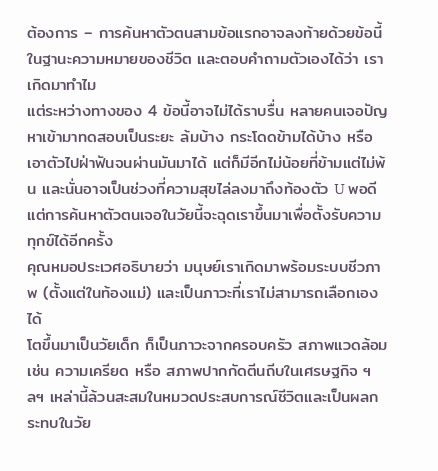ต้องการ – การค้นหาตัวตนสามข้อแรกอาจลงท้ายด้วยข้อนี้ ในฐานะความหมายของชีวิต และตอบคำถามตัวเองได้ว่า เราเกิดมาทำไม
แต่ระหว่างทางของ 4 ข้อนี้อาจไม่ได้ราบรื่น หลายคนเจอปัญหาเข้ามาทดสอบเป็นระยะ ล้มบ้าง กระโดดข้ามได้บ้าง หรือเอาตัวไปฝ่าฟันจนผ่านมันมาได้ แต่ก็มีอีกไม่น้อยที่ข้ามแต่ไม่พ้น และนั่นอาจเป็นช่วงที่ความสุขไล่ลงมาถึงท้องตัว U พอดี
แต่การค้นหาตัวตนเจอในวัยนี้จะฉุดเราขึ้นมาเพื่อตั้งรับความทุกข์ได้อีกครั้ง
คุณหมอประเวศอธิบายว่า มนุษย์เราเกิดมาพร้อมระบบชีวภาพ (ตั้งแต่ในท้องแม่) และเป็นภาวะที่เราไม่สามารถเลือกเองได้
โตขึ้นมาเป็นวัยเด็ก ก็เป็นภาวะจากครอบครัว สภาพแวดล้อม เช่น ความเครียด หรือ สภาพปากกัดตีนถีบในเศรษฐกิจ ฯลฯ เหล่านี้ล้วนสะสมในหมวดประสบการณ์ชีวิตและเป็นผลกระทบในวัย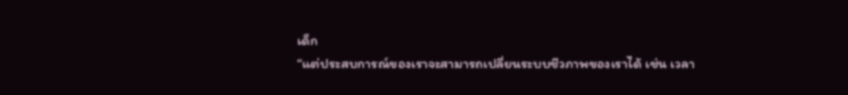เด็ก
“แต่ประสบการณ์ของเราจะสามารถเปลี่ยนระบบชีวภาพของเราได้ เช่น เวลา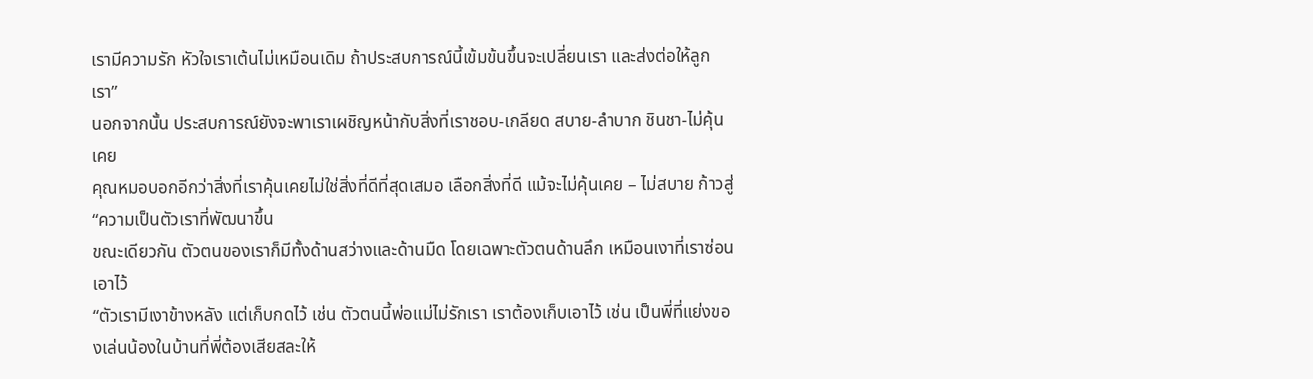เรามีความรัก หัวใจเราเต้นไม่เหมือนเดิม ถ้าประสบการณ์นี้เข้มข้นขึ้นจะเปลี่ยนเรา และส่งต่อให้ลูกเรา”
นอกจากนั้น ประสบการณ์ยังจะพาเราเผชิญหน้ากับสิ่งที่เราชอบ-เกลียด สบาย-ลำบาก ชินชา-ไม่คุ้นเคย
คุณหมอบอกอีกว่าสิ่งที่เราคุ้นเคยไม่ใช่สิ่งที่ดีที่สุดเสมอ เลือกสิ่งที่ดี แม้จะไม่คุ้นเคย – ไม่สบาย ก้าวสู่ “ความเป็นตัวเราที่พัฒนาขึ้น
ขณะเดียวกัน ตัวตนของเราก็มีทั้งด้านสว่างและด้านมืด โดยเฉพาะตัวตนด้านลึก เหมือนเงาที่เราซ่อนเอาไว้
“ตัวเรามีเงาข้างหลัง แต่เก็บกดไว้ เช่น ตัวตนนี้พ่อแม่ไม่รักเรา เราต้องเก็บเอาไว้ เช่น เป็นพี่ที่แย่งของเล่นน้องในบ้านที่พี่ต้องเสียสละให้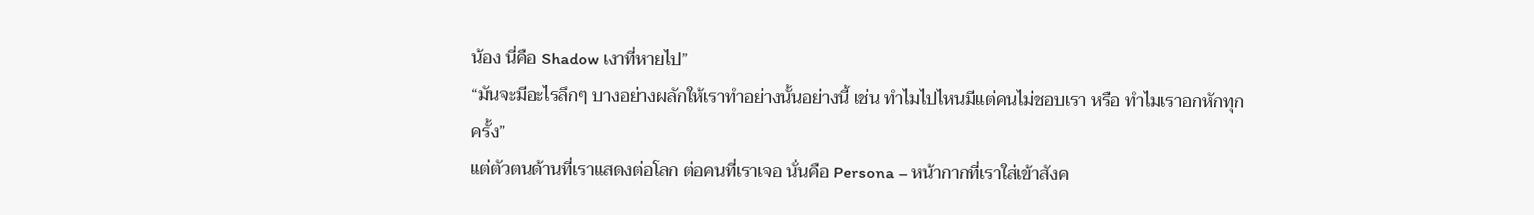น้อง นี่คือ Shadow เงาที่หายไป”
“มันจะมีอะไรลึกๆ บางอย่างผลักให้เราทำอย่างนั้นอย่างนี้ เช่น ทำไมไปไหนมีแต่คนไม่ชอบเรา หรือ ทำไมเราอกหักทุกครั้ง”
แต่ตัวตนด้านที่เราแสดงต่อโลก ต่อคนที่เราเจอ นั่นคือ Persona – หน้ากากที่เราใส่เข้าสังค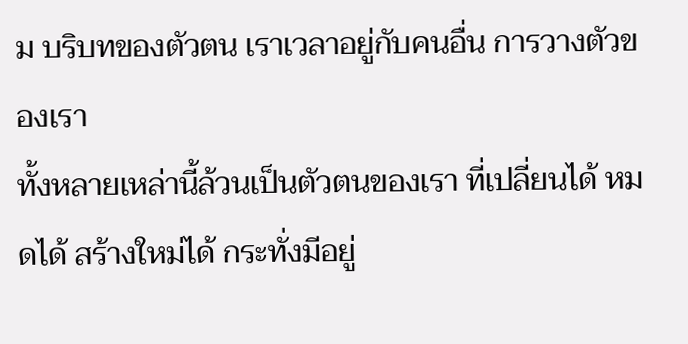ม บริบทของตัวตน เราเวลาอยู่กับคนอื่น การวางตัวของเรา
ทั้งหลายเหล่านี้ล้วนเป็นตัวตนของเรา ที่เปลี่ยนได้ หมดได้ สร้างใหม่ได้ กระทั่งมีอยู่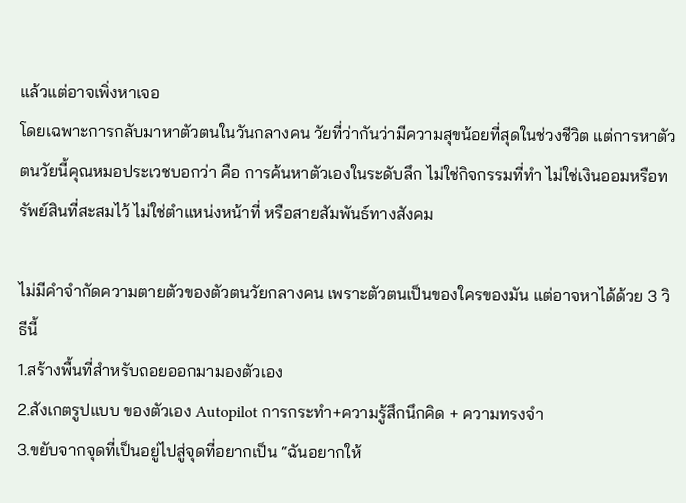แล้วแต่อาจเพิ่งหาเจอ
โดยเฉพาะการกลับมาหาตัวตนในวันกลางคน วัยที่ว่ากันว่ามีความสุขน้อยที่สุดในช่วงชีวิต แต่การหาตัวตนวัยนี้คุณหมอประเวชบอกว่า คือ การค้นหาตัวเองในระดับลึก ไม่ใช่กิจกรรมที่ทำ ไม่ใช่เงินออมหรือทรัพย์สินที่สะสมไว้ ไม่ใช่ตำแหน่งหน้าที่ หรือสายสัมพันธ์ทางสังคม

ไม่มีคำจำกัดความตายตัวของตัวตนวัยกลางคน เพราะตัวตนเป็นของใครของมัน แต่อาจหาได้ด้วย 3 วิธีนี้
1.สร้างพื้นที่สำหรับถอยออกมามองตัวเอง
2.สังเกตรูปแบบ ของตัวเอง Autopilot การกระทำ+ความรู้สึกนึกคิด + ความทรงจำ
3.ขยับจากจุดที่เป็นอยู่ไปสู่จุดที่อยากเป็น “ฉันอยากให้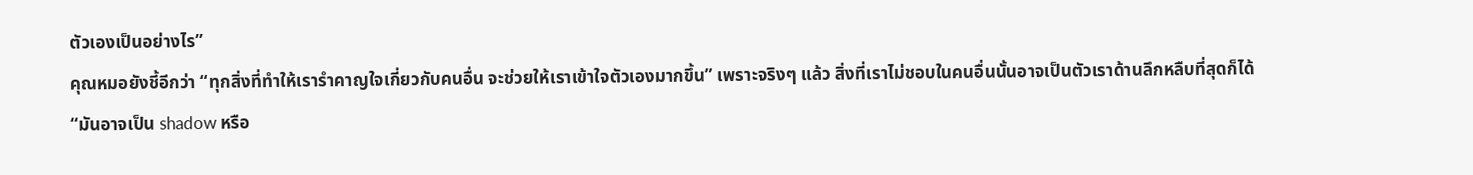ตัวเองเป็นอย่างไร”
คุณหมอยังชี้อีกว่า “ทุกสิ่งที่ทำให้เรารำคาญใจเกี่ยวกับคนอื่น จะช่วยให้เราเข้าใจตัวเองมากขึ้น” เพราะจริงๆ แล้ว สิ่งที่เราไม่ชอบในคนอื่นนั้นอาจเป็นตัวเราด้านลึกหลืบที่สุดก็ได้
“มันอาจเป็น shadow หรือ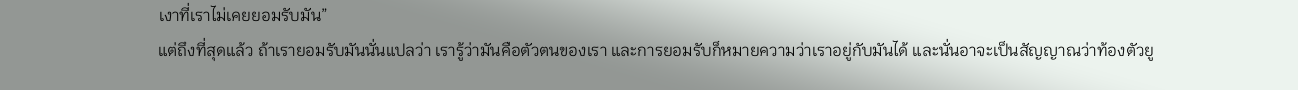เงาที่เราไม่เคยยอมรับมัน”
แต่ถึงที่สุดแล้ว ถ้าเรายอมรับมันนั่นแปลว่า เรารู้ว่ามันคือตัวตนของเรา และการยอมรับก็หมายความว่าเราอยู่กับมันได้ และนั่นอาจะเป็นสัญญาณว่าท้องตัวยู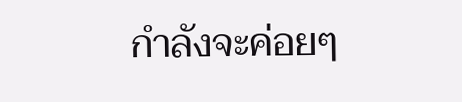กำลังจะค่อยๆ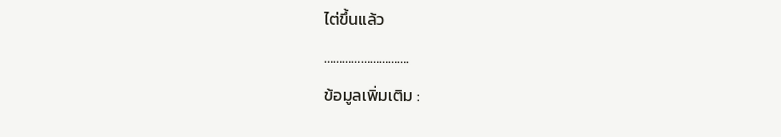ไต่ขึ้นแล้ว
……………………….
ข้อมูลเพิ่มเติม :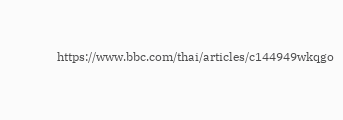https://www.bbc.com/thai/articles/c144949wkqgo